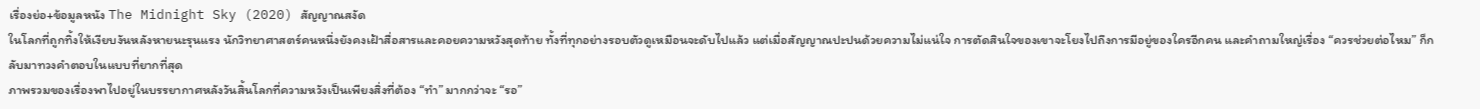เรื่องย่อ+ข้อมูลหนัง The Midnight Sky (2020) สัญญาณสงัด
ในโลกที่ถูกทิ้งให้เงียบงันหลังหายนะรุนแรง นักวิทยาศาสตร์คนหนึ่งยังคงเฝ้าสื่อสารและคอยความหวังสุดท้าย ทั้งที่ทุกอย่างรอบตัวดูเหมือนจะดับไปแล้ว แต่เมื่อสัญญาณปะปนด้วยความไม่แน่ใจ การตัดสินใจของเขาจะโยงไปถึงการมีอยู่ของใครอีกคน และคำถามใหญ่เรื่อง “ควรช่วยต่อไหม” ก็กลับมาทวงคำตอบในแบบที่ยากที่สุด
ภาพรวมของเรื่องพาไปอยู่ในบรรยากาศหลังวันสิ้นโลกที่ความหวังเป็นเพียงสิ่งที่ต้อง “ทำ” มากกว่าจะ “รอ”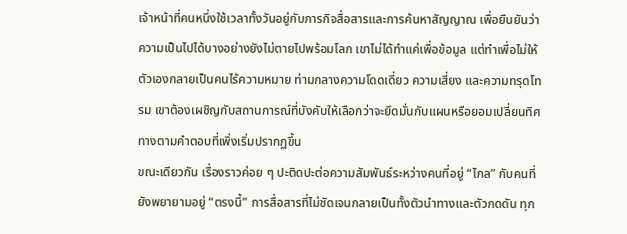เจ้าหน้าที่คนหนึ่งใช้เวลาทั้งวันอยู่กับภารกิจสื่อสารและการค้นหาสัญญาณ เพื่อยืนยันว่าความเป็นไปได้บางอย่างยังไม่ตายไปพร้อมโลก เขาไม่ได้ทำแค่เพื่อข้อมูล แต่ทำเพื่อไม่ให้ตัวเองกลายเป็นคนไร้ความหมาย ท่ามกลางความโดดเดี่ยว ความเสี่ยง และความทรุดโทรม เขาต้องเผชิญกับสถานการณ์ที่บังคับให้เลือกว่าจะยึดมั่นกับแผนหรือยอมเปลี่ยนทิศทางตามคำตอบที่เพิ่งเริ่มปรากฏขึ้น
ขณะเดียวกัน เรื่องราวค่อย ๆ ปะติดปะต่อความสัมพันธ์ระหว่างคนที่อยู่ “ไกล” กับคนที่ยังพยายามอยู่ “ตรงนี้” การสื่อสารที่ไม่ชัดเจนกลายเป็นทั้งตัวนำทางและตัวกดดัน ทุก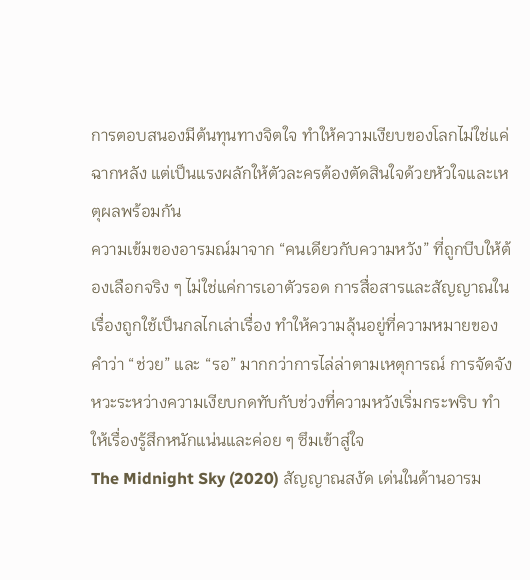การตอบสนองมีต้นทุนทางจิตใจ ทำให้ความเงียบของโลกไม่ใช่แค่ฉากหลัง แต่เป็นแรงผลักให้ตัวละครต้องตัดสินใจด้วยหัวใจและเหตุผลพร้อมกัน
ความเข้มของอารมณ์มาจาก “คนเดียวกับความหวัง” ที่ถูกบีบให้ต้องเลือกจริง ๆ ไม่ใช่แค่การเอาตัวรอด การสื่อสารและสัญญาณในเรื่องถูกใช้เป็นกลไกเล่าเรื่อง ทำให้ความลุ้นอยู่ที่ความหมายของคำว่า “ช่วย” และ “รอ” มากกว่าการไล่ล่าตามเหตุการณ์ การจัดจังหวะระหว่างความเงียบกดทับกับช่วงที่ความหวังเริ่มกระพริบ ทำให้เรื่องรู้สึกหนักแน่นและค่อย ๆ ซึมเข้าสู่ใจ
The Midnight Sky (2020) สัญญาณสงัด เด่นในด้านอารม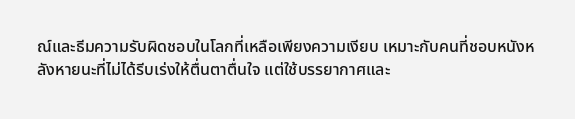ณ์และธีมความรับผิดชอบในโลกที่เหลือเพียงความเงียบ เหมาะกับคนที่ชอบหนังหลังหายนะที่ไม่ได้รีบเร่งให้ตื่นตาตื่นใจ แต่ใช้บรรยากาศและ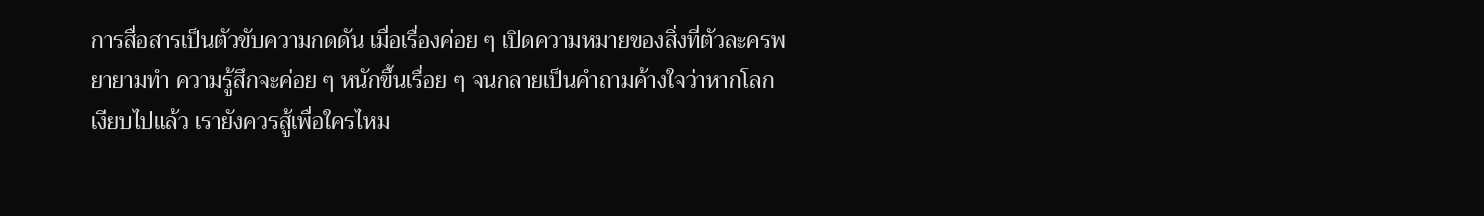การสื่อสารเป็นตัวขับความกดดัน เมื่อเรื่องค่อย ๆ เปิดความหมายของสิ่งที่ตัวละครพยายามทำ ความรู้สึกจะค่อย ๆ หนักขึ้นเรื่อย ๆ จนกลายเป็นคำถามค้างใจว่าหากโลกเงียบไปแล้ว เรายังควรสู้เพื่อใครไหม